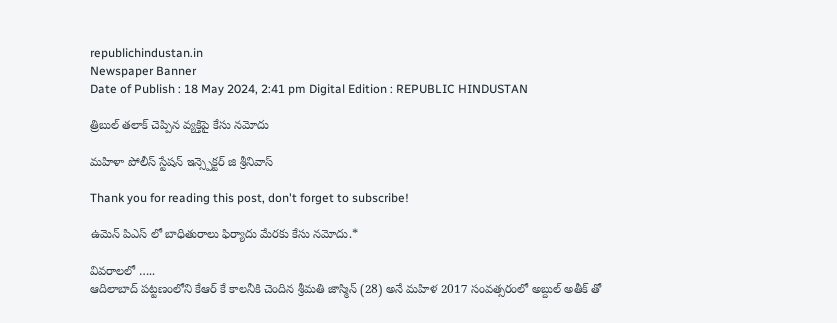republichindustan.in
Newspaper Banner
Date of Publish : 18 May 2024, 2:41 pm Digital Edition : REPUBLIC HINDUSTAN

త్రిబుల్ తలాక్ చెప్పిన వ్యక్తిపై కేసు నమోదు

మహిళా పోలీస్ స్టేషన్ ఇన్స్పెక్టర్ జి శ్రీనివాస్

Thank you for reading this post, don't forget to subscribe!

ఉమెన్ పిఎస్ లో బాధితురాలు ఫిర్యాదు మేరకు కేసు నమోదు.*

వివరాలలో …..
ఆదిలాబాద్ పట్టణంలోని కేఆర్ కే కాలనీకి చెందిన శ్రీమతి జాస్మిన్ (28) అనే మహిళ 2017 సంవత్సరంలో అబ్దుల్ అతీక్ తో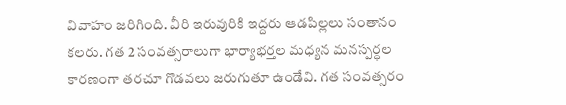వివాహం జరిగింది. వీరి ఇరువురికి ఇద్దరు ఆడపిల్లలు సంతానం కలరు. గత 2 సంవత్సరాలుగా భార్యాభర్తల మధ్యన మనస్పర్ధల కారణంగా తరచూ గొడవలు జరుగుతూ ఉండేవి. గత సంవత్సరం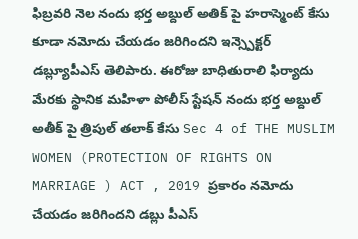ఫిబ్రవరి నెల నందు భర్త అబ్దుల్ అతిక్ పై హరాస్మెంట్ కేసు కూడా నమోదు చేయడం జరిగిందని ఇన్స్పెక్టర్ డబ్ల్యూపీఎస్ తెలిపారు. ఈరోజు బాధితురాలి ఫిర్యాదు మేరకు స్థానిక మహిళా పోలీస్ స్టేషన్ నందు భర్త అబ్దుల్ అతీక్ పై త్రిపుల్ తలాక్ కేసు Sec 4 of THE MUSLIM WOMEN (PROTECTION OF RIGHTS ON MARRIAGE ) ACT , 2019 ప్రకారం నమోదు చేయడం జరిగిందని డబ్లు పీఎస్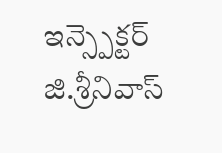ఇన్స్పెక్టర్ జి.శ్రీనివాస్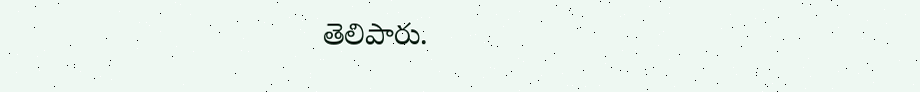తెలిపారు.